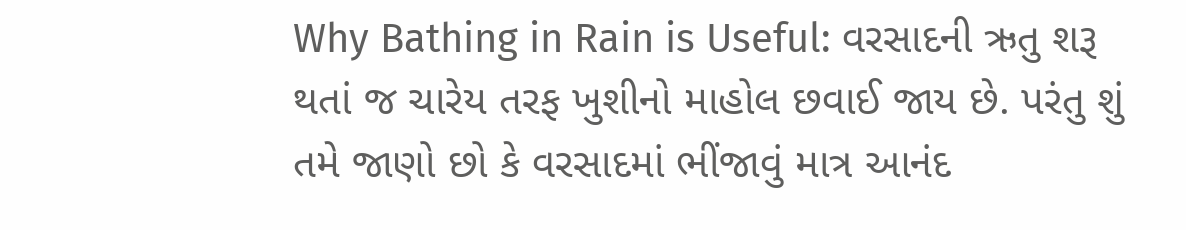Why Bathing in Rain is Useful: વરસાદની ઋતુ શરૂ થતાં જ ચારેય તરફ ખુશીનો માહોલ છવાઈ જાય છે. પરંતુ શું તમે જાણો છો કે વરસાદમાં ભીંજાવું માત્ર આનંદ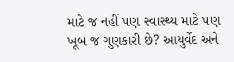માટે જ નહીં પણ સ્વાસ્થ્ય માટે પણ ખૂબ જ ગુણકારી છે? આયુર્વેદ અને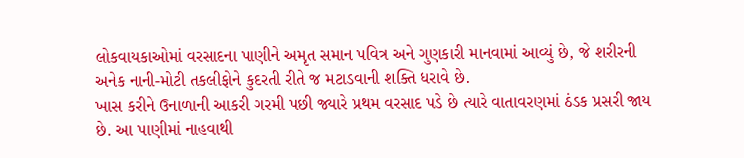લોકવાયકાઓમાં વરસાદના પાણીને અમૃત સમાન પવિત્ર અને ગુણકારી માનવામાં આવ્યું છે, જે શરીરની અનેક નાની-મોટી તકલીફોને કુદરતી રીતે જ મટાડવાની શક્તિ ધરાવે છે.
ખાસ કરીને ઉનાળાની આકરી ગરમી પછી જ્યારે પ્રથમ વરસાદ પડે છે ત્યારે વાતાવરણમાં ઠંડક પ્રસરી જાય છે. આ પાણીમાં નાહવાથી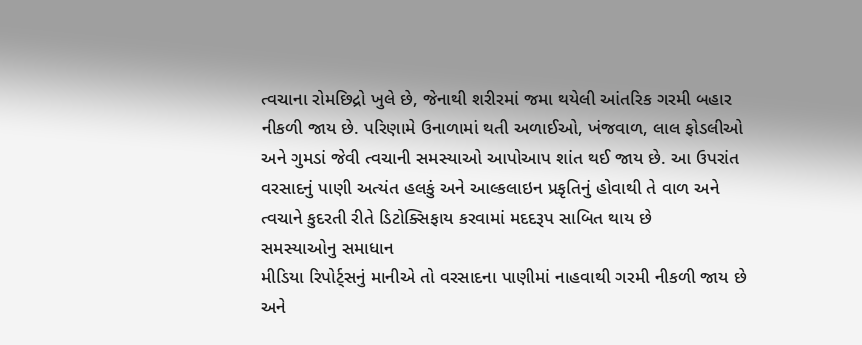ત્વચાના રોમછિદ્રો ખુલે છે, જેનાથી શરીરમાં જમા થયેલી આંતરિક ગરમી બહાર નીકળી જાય છે. પરિણામે ઉનાળામાં થતી અળાઈઓ, ખંજવાળ, લાલ ફોડલીઓ અને ગુમડાં જેવી ત્વચાની સમસ્યાઓ આપોઆપ શાંત થઈ જાય છે. આ ઉપરાંત વરસાદનું પાણી અત્યંત હલકું અને આલ્કલાઇન પ્રકૃતિનું હોવાથી તે વાળ અને ત્વચાને કુદરતી રીતે ડિટોક્સિફાય કરવામાં મદદરૂપ સાબિત થાય છે
સમસ્યાઓનુ સમાધાન
મીડિયા રિપોર્ટ્સનું માનીએ તો વરસાદના પાણીમાં નાહવાથી ગરમી નીકળી જાય છે અને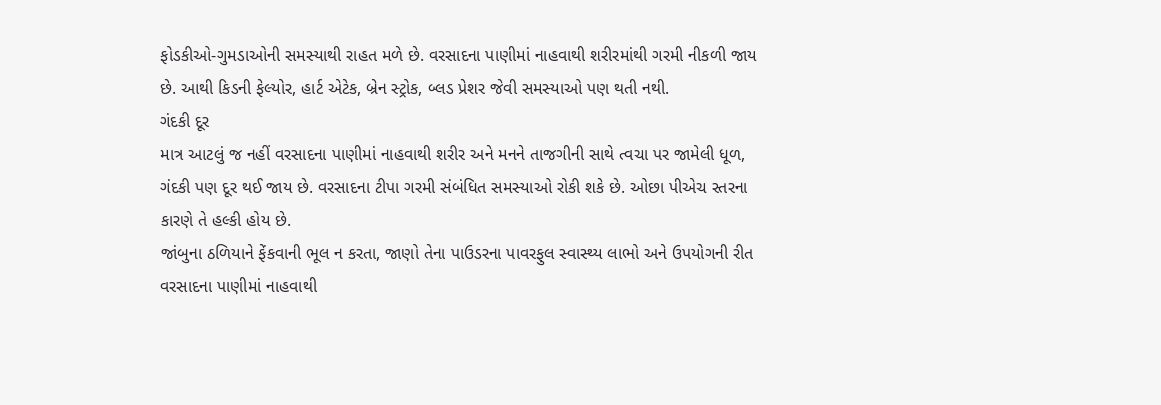ફોડકીઓ-ગુમડાઓની સમસ્યાથી રાહત મળે છે. વરસાદના પાણીમાં નાહવાથી શરીરમાંથી ગરમી નીકળી જાય છે. આથી કિડની ફેલ્યોર, હાર્ટ એટેક, બ્રેન સ્ટ્રોક, બ્લડ પ્રેશર જેવી સમસ્યાઓ પણ થતી નથી.
ગંદકી દૂર
માત્ર આટલું જ નહીં વરસાદના પાણીમાં નાહવાથી શરીર અને મનને તાજગીની સાથે ત્વચા પર જામેલી ધૂળ, ગંદકી પણ દૂર થઈ જાય છે. વરસાદના ટીપા ગરમી સંબંધિત સમસ્યાઓ રોકી શકે છે. ઓછા પીએચ સ્તરના કારણે તે હલ્કી હોય છે.
જાંબુના ઠળિયાને ફેંકવાની ભૂલ ન કરતા, જાણો તેના પાઉડરના પાવરફુલ સ્વાસ્થ્ય લાભો અને ઉપયોગની રીત
વરસાદના પાણીમાં નાહવાથી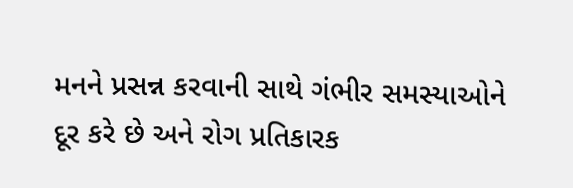મનને પ્રસન્ન કરવાની સાથે ગંભીર સમસ્યાઓને દૂર કરે છે અને રોગ પ્રતિકારક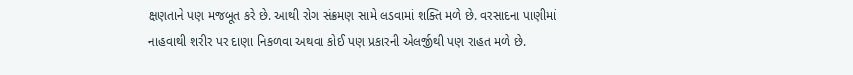ક્ષણતાને પણ મજબૂત કરે છે. આથી રોગ સંક્રમણ સામે લડવામાં શક્તિ મળે છે. વરસાદના પાણીમાં નાહવાથી શરીર પર દાણા નિકળવા અથવા કોઈ પણ પ્રકારની એલર્જીથી પણ રાહત મળે છે.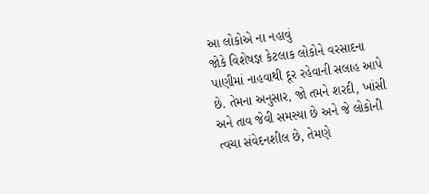આ લોકોએ ના નહાવું
જોકે વિશેષજ્ઞ કેટલાક લોકોને વરસાદના પાણીમાં નાહવાથી દૂર રહેવાની સલાહ આપે છે. તેમના અનુસાર, જો તમને શરદી, ખાંસી અને તાવ જેવી સમસ્યા છે અને જે લોકોની ત્વચા સંવેદનશીલ છે, તેમણે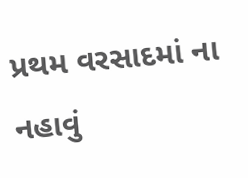પ્રથમ વરસાદમાં ના નહાવું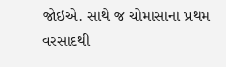જોઇએ. સાથે જ ચોમાસાના પ્રથમ વરસાદથી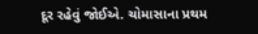દૂર રહેવું જોઈએ. ચોમાસાના પ્રથમ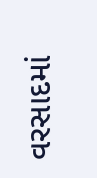વરસાદમાં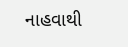નાહવાથી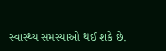સ્વાસ્થ્ય સમસ્યાઓ થઈ શકે છે.